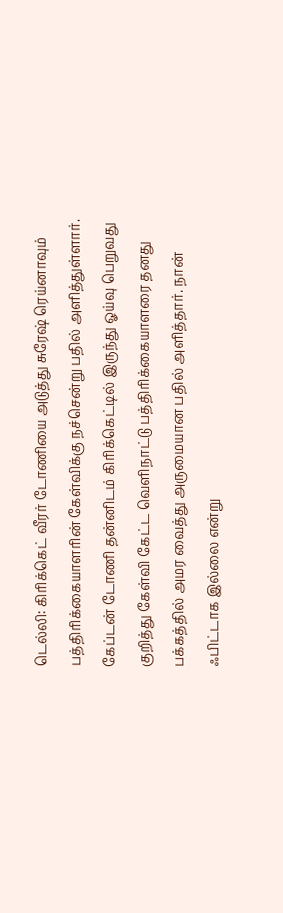டெல்லி: கிரிக்கெட் வீரர் டோணியை அடுத்து சுரேஷ் ரெய்னாவும் பத்திரிக்கையாளரின் கேள்விக்கு நச்சென்று பதில் அளித்துள்ளார்.
கேப்டன் டோணி தன்னிடம் கிரிக்கெட்டில் இருந்து ஓய்வு பெறுவது குறித்து கேள்வி கேட்ட வெளிநாட்டு பத்திரிக்கையாளரை தனது பக்கத்தில் அமர வைத்து அருமையான பதில் அளித்தார். நான் ஃபிட்டாக இல்லை என்று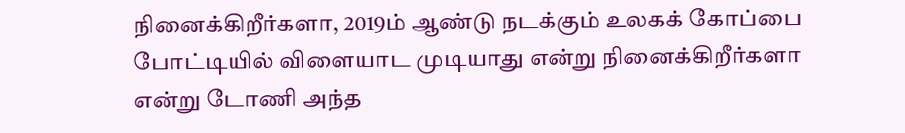நினைக்கிறீர்களா, 2019ம் ஆண்டு நடக்கும் உலகக் கோப்பை போட்டியில் விளையாட முடியாது என்று நினைக்கிறீர்களா என்று டோணி அந்த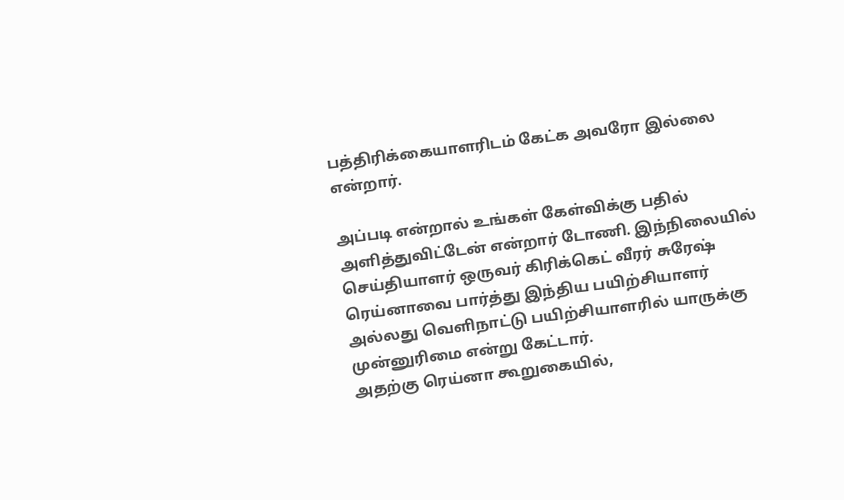பத்திரிக்கையாளரிடம் கேட்க அவரோ இல்லை என்றார்.

அப்படி என்றால் உங்கள் கேள்விக்கு பதில் அளித்துவிட்டேன் என்றார் டோணி. இந்நிலையில் செய்தியாளர் ஒருவர் கிரிக்கெட் வீரர் சுரேஷ் ரெய்னாவை பார்த்து இந்திய பயிற்சியாளர் அல்லது வெளிநாட்டு பயிற்சியாளரில் யாருக்கு முன்னுரிமை என்று கேட்டார்.
அதற்கு ரெய்னா கூறுகையில்,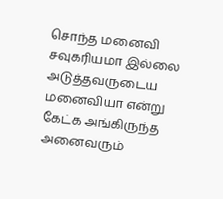சொந்த மனைவி சவுகரியமா இல்லை அடுத்தவருடைய மனைவியா என்று கேட்க அங்கிருந்த அனைவரும்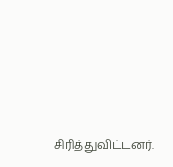சிரித்துவிட்டனர்.